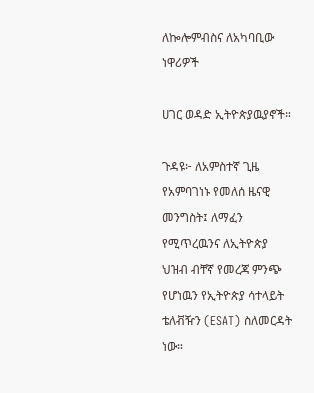ለኰሎምብስና ለአካባቢው ነዋሪዎች

ሀገር ወዳድ ኢትዮጵያዉያኖች።

ጉዳዩ፦ ለአምስተኛ ጊዜ የአምባገነኑ የመለሰ ዜናዊ መንግስት፤ ለማፈን የሚጥረዉንና ለኢትዮጵያ ህዝብ ብቸኛ የመረጃ ምንጭ የሆነዉን የኢትዮጵያ ሳተላይት ቴለቭዥን (ESAT) ስለመርዳት ነው።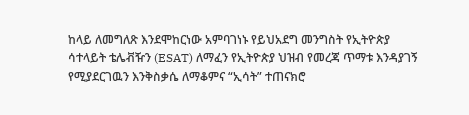ከላይ ለመግለጽ እንደሞከርነው አምባገነኑ የይህአደግ መንግስት የኢትዮጵያ ሳተላይት ቴሌቭዥን (ESAT) ለማፈን የኢትዮጵያ ህዝብ የመረጃ ጥማቱ እንዳያገኝ የሚያደርገዉን እንቅስቃሴ ለማቆምና “ኢሳት” ተጠናክሮ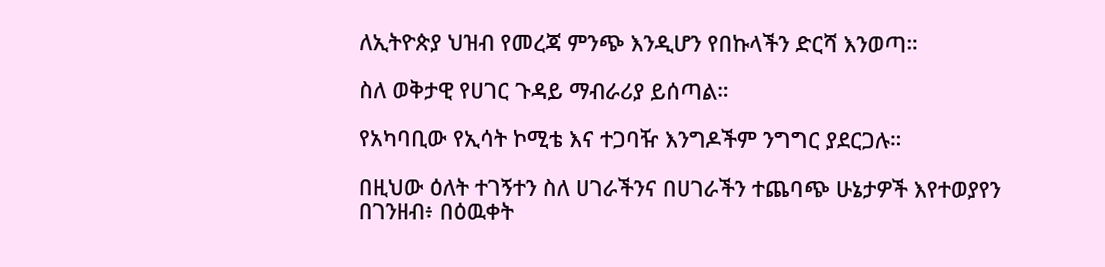ለኢትዮጵያ ህዝብ የመረጃ ምንጭ እንዲሆን የበኩላችን ድርሻ እንወጣ።

ስለ ወቅታዊ የሀገር ጉዳይ ማብራሪያ ይሰጣል።

የአካባቢው የኢሳት ኮሚቴ እና ተጋባዥ እንግዶችም ንግግር ያደርጋሉ።

በዚህው ዕለት ተገኝተን ስለ ሀገራችንና በሀገራችን ተጨባጭ ሁኔታዎች እየተወያየን በገንዘብ፥ በዕዉቀት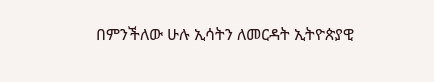በምንችለው ሁሉ ኢሳትን ለመርዳት ኢትዮጵያዊ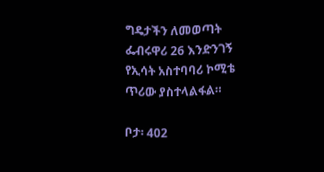ግዴታችን ለመወጣት ፌብሩዋሪ 26 እንድንገኝ የኢሳት አስተባባሪ ኮሚቴ ጥሪው ያስተላልፋል።

ቦታ፡ 402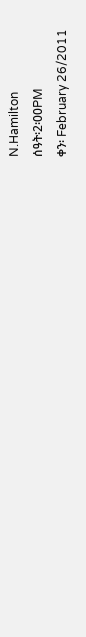N.Hamilton
ሰዓት፡2፡00PM
ቀን፡ February 26/2011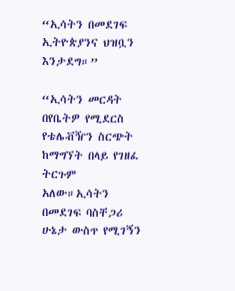“ኢሳትን በመደገፍ ኢትዮጵያንና ህዝቧን እንታደግ።”

“ኢሳትን መርዳት በየቤትዎ የሚደርስ የቴሌቭዥን ስርጭት ከማግኘት በላይ የገዘፈ ትርጉም አለው።ኢሳትን በመደገፍ ባስቸጋሪ ሁኔታ ውስጥ የሚገኝን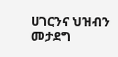ሀገርንና ህዝብን መታደግ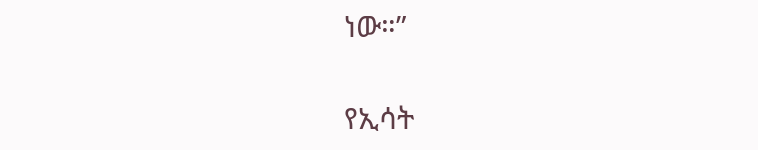ነው።”

የኢሳት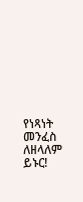የነጻነት መንፈስ ለዘላለም ይኑር!